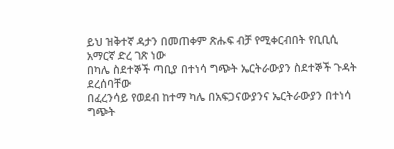ይህ ዝቅተኛ ዳታን በመጠቀም ጽሑፍ ብቻ የሚቀርብበት የቢቢሲ አማርኛ ድረ ገጽ ነው
በካሌ ስደተኞች ጣቢያ በተነሳ ግጭት ኤርትራውያን ስደተኞች ጉዳት ደረሰባቸው
በፈረንሳይ የወደብ ከተማ ካሌ በአፍጋናውያንና ኤርትራውያን በተነሳ ግጭት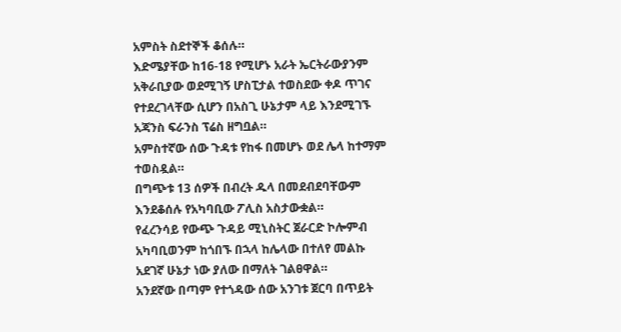አምስት ስደተኞች ቆሰሉ።
እድሜያቸው ከ16-18 የሚሆኑ አራት ኤርትራውያንም አቅራቢያው ወደሚገኝ ሆስፒታል ተወስደው ቀዶ ጥገና የተደረገላቸው ሲሆን በአስጊ ሁኔታም ላይ እንደሚገኙ አጃንስ ፍራንስ ፕሬስ ዘግቧል።
አምስተኛው ሰው ጉዳቱ የከፋ በመሆኑ ወደ ሌላ ከተማም ተወስዷል።
በግጭቱ 13 ሰዎች በብረት ዱላ በመደብደባቸውም እንደቆሰሉ የአካባቢው ፖሊስ አስታውቋል።
የፈረንሳይ የውጭ ጉዳይ ሚኒስትር ጀራርድ ኮሎምብ አካባቢወንም ከጎበኙ በኋላ ከሌላው በተለየ መልኩ አደገኛ ሁኔታ ነው ያለው በማለት ገልፀዋል።
አንደኛው በጣም የተጎዳው ሰው አንገቱ ጀርባ በጥይት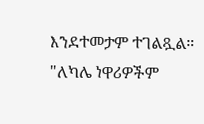እንደተመታም ተገልጿል።
"ለካሌ ነዋሪዎችም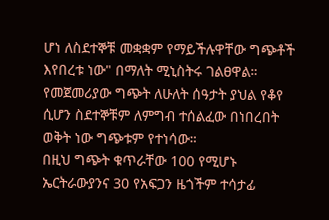ሆነ ለስደተኞቹ መቋቋም የማይችሉዋቸው ግጭቶች እየበረቱ ነው" በማለት ሚኒስትሩ ገልፀዋል።
የመጀመሪያው ግጭት ለሁለት ሰዓታት ያህል የቆየ ሲሆን ስደተኞቹም ለምግብ ተሰልፈው በነበረበት ወቅት ነው ግጭቱም የተነሳው።
በዚህ ግጭት ቁጥራቸው 100 የሚሆኑ ኤርትራውያንና 30 የአፍጋን ዜጎችም ተሳታፊ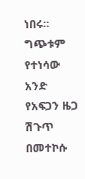ነበሩ።
ግጭቱም የተነሳው አንድ የአፍጋን ዜጋ ሽጉጥ በመተኮሱ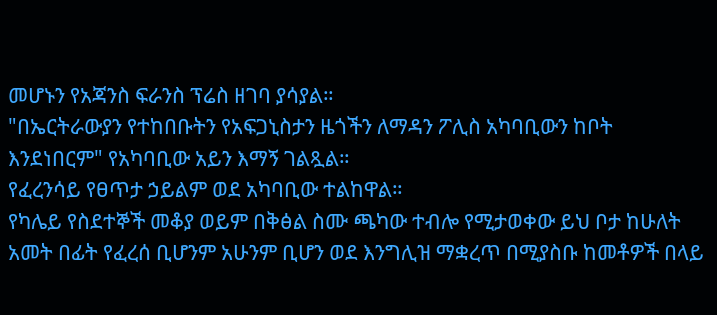መሆኑን የአጃንስ ፍራንስ ፕሬስ ዘገባ ያሳያል።
"በኤርትራውያን የተከበቡትን የአፍጋኒስታን ዜጎችን ለማዳን ፖሊስ አካባቢውን ከቦት እንደነበርም" የአካባቢው አይን እማኝ ገልጿል።
የፈረንሳይ የፀጥታ ኃይልም ወደ አካባቢው ተልከዋል።
የካሌይ የስደተኞች መቆያ ወይም በቅፅል ስሙ ጫካው ተብሎ የሚታወቀው ይህ ቦታ ከሁለት አመት በፊት የፈረሰ ቢሆንም አሁንም ቢሆን ወደ እንግሊዝ ማቋረጥ በሚያስቡ ከመቶዎች በላይ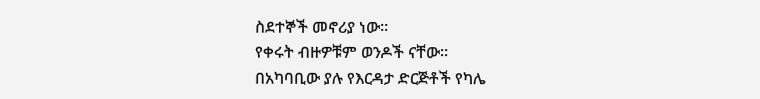ስደተኞች መኖሪያ ነው።
የቀሩት ብዙዎቹም ወንዶች ናቸው።
በአካባቢው ያሉ የእርዳታ ድርጅቶች የካሌ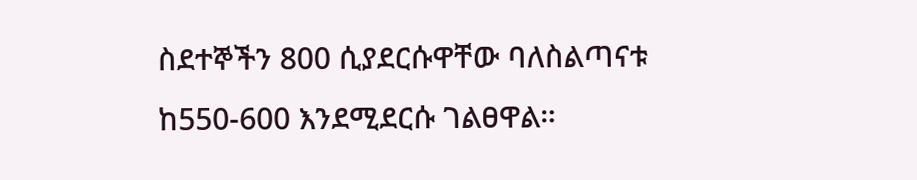ስደተኞችን 800 ሲያደርሱዋቸው ባለስልጣናቱ ከ550-600 እንደሚደርሱ ገልፀዋል።